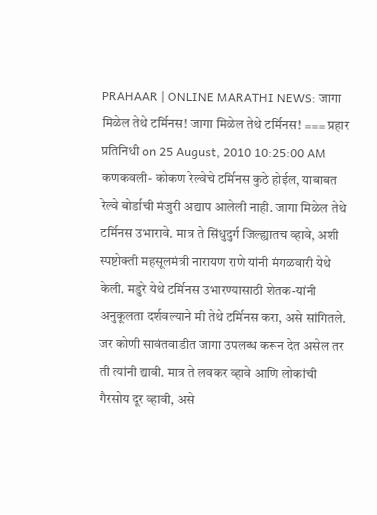PRAHAAR | ONLINE MARATHI NEWS: जागा मिळेल तेथे टर्मिनस! जागा मिळेल तेथे टर्मिनस! === प्रहार प्रतिनिधी on 25 August, 2010 10:25:00 AM कणकवली- कोकण रेल्वेचे टर्मिनस कुठे होईल, याबाबत रेल्वे बोर्डाची मंजुरी अद्याप आलेली नाही. जागा मिळेल तेथे टर्मिनस उभारावे. मात्र ते सिंधुदुर्ग जिल्ह्यातच व्हावे, अशी स्पष्टोक्ती महसूलमंत्री नारायण राणे यांनी मंगळवारी येथे केली. मडुरे येथे टर्मिनस उभारण्यासाठी शेतक-यांनी अनुकूलता दर्शवल्याने मी तेथे टर्मिनस करा, असे सांगितले. जर कोणी सावंतवाडीत जागा उपलब्ध करून देत असेल तर ती त्यांनी द्यावी. मात्र ते लवकर व्हावे आणि लोकांची गैरसोय दूर व्हावी, असे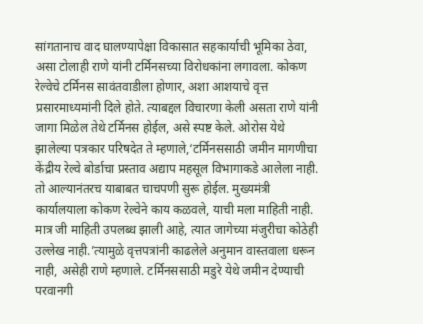सांगतानाच वाद घालण्यापेक्षा विकासात सहकार्याची भूमिका ठेवा, असा टोलाही राणे यांनी टर्मिनसच्या विरोधकांना लगावला. कोकण रेल्वेचे टर्मिनस सावंतवाडीला होणार, अशा आशयाचे वृत्त प्रसारमाध्यमांनी दिले होते. त्याबद्दल विचारणा केली असता राणे यांनी जागा मिळेल तेथे टर्मिनस होईल, असे स्पष्ट केले. ओरोस येथे झालेल्या पत्रकार परिषदेत ते म्हणाले,‘टर्मिनससाठी जमीन मागणीचा केंद्रीय रेल्वे बोर्डाचा प्रस्ताव अद्याप महसूल विभागाकडे आलेला नाही. तो आल्यानंतरच याबाबत चाचपणी सुरू होईल. मुख्यमंत्री कार्यालयाला कोकण रेल्वेने काय कळवले, याची मला माहिती नाही. मात्र जी माहिती उपलब्ध झाली आहे, त्यात जागेच्या मंजुरीचा कोठेही उल्लेख नाही.’त्यामुळे वृत्तपत्रांनी काढलेले अनुमान वास्तवाला धरून नाही, असेही राणे म्हणाले. टर्मिनससाठी मडुरे येथे जमीन देण्याची परवानगी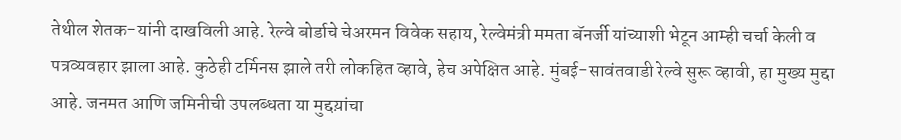तेथील शेतक-यांनी दाखविली आहे. रेल्वे बोर्डाचे चेअरमन विवेक सहाय, रेल्वेमंत्री ममता बॅनर्जी यांच्याशी भेटून आम्ही चर्चा केली व पत्रव्यवहार झाला आहे. कुठेही टर्मिनस झाले तरी लोकहित व्हावे, हेच अपेक्षित आहे. मुंबई-सावंतवाडी रेल्वे सुरू व्हावी, हा मुख्य मुद्दा आहे. जनमत आणि जमिनीची उपलब्धता या मुद्दय़ांचा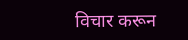विचार करून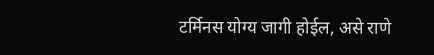टर्मिनस योग्य जागी होईल, असे राणे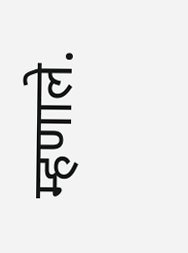म्हणाले.